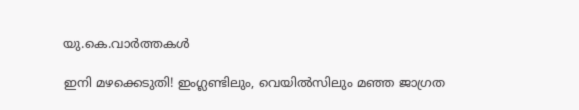യു.കെ.വാര്‍ത്തകള്‍

ഇനി മഴക്കെടുതി! ഇംഗ്ലണ്ടിലും, വെയില്‍സിലും മഞ്ഞ ജാഗ്രത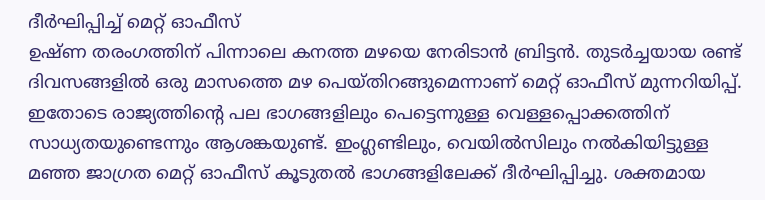ദീര്‍ഘിപ്പിച്ച് മെറ്റ് ഓഫീസ്
ഉഷ്ണ തരംഗത്തിന് പിന്നാലെ കനത്ത മഴയെ നേരിടാന്‍ ബ്രിട്ടന്‍. തുടര്‍ച്ചയായ രണ്ട് ദിവസങ്ങളില്‍ ഒരു മാസത്തെ മഴ പെയ്തിറങ്ങുമെന്നാണ് മെറ്റ് ഓഫീസ് മുന്നറിയിപ്പ്. ഇതോടെ രാജ്യത്തിന്റെ പല ഭാഗങ്ങളിലും പെട്ടെന്നുള്ള വെള്ളപ്പൊക്കത്തിന് സാധ്യതയുണ്ടെന്നും ആശങ്കയുണ്ട്. ഇംഗ്ലണ്ടിലും, വെയില്‍സിലും നല്‍കിയിട്ടുള്ള മഞ്ഞ ജാഗ്രത മെറ്റ് ഓഫീസ് കൂടുതല്‍ ഭാഗങ്ങളിലേക്ക് ദീര്‍ഘിപ്പിച്ചു. ശക്തമായ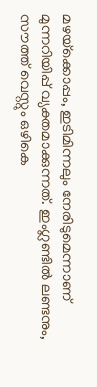മഴയ്‌ക്കൊപ്പം, ഇടിമിന്നലും നേരിടുമെന്നാണ് മുന്നറിയിപ്പ് വ്യക്തമാക്കുന്നത്. ഇംഗ്ലണ്ടില്‍ ലണ്ടനും, സൗത്ത് വെസ്റ്റും ഒഴികെ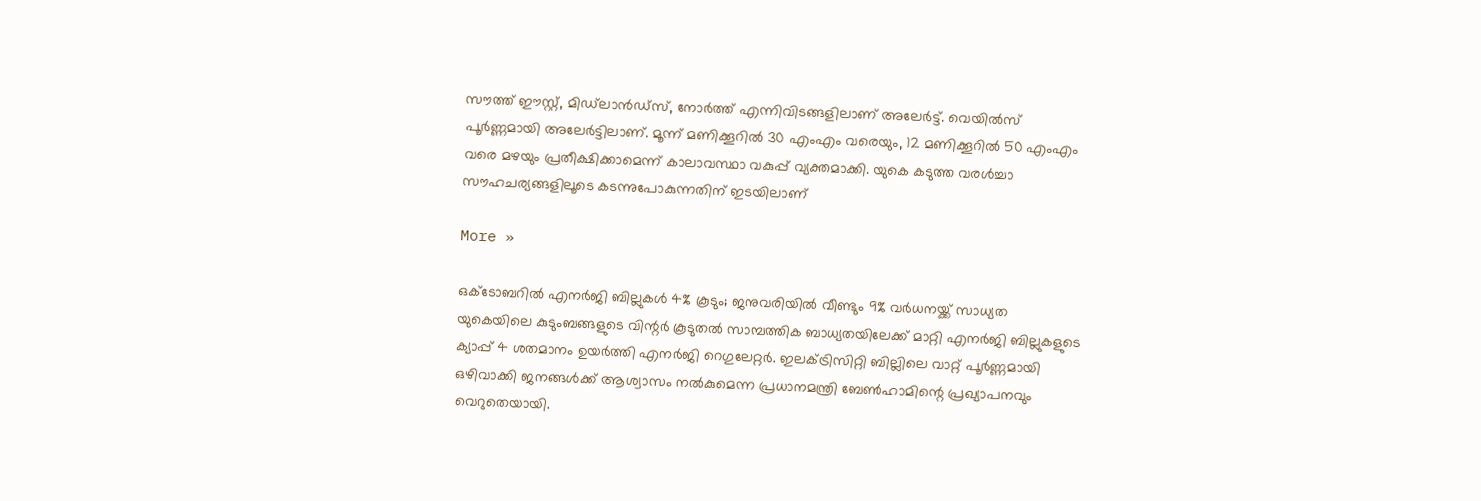സൗത്ത് ഈസ്റ്റ്, മിഡ്‌ലാന്‍ഡ്‌സ്, നോര്‍ത്ത് എന്നിവിടങ്ങളിലാണ് അലേര്‍ട്ട്. വെയില്‍സ് പൂര്‍ണ്ണമായി അലേര്‍ട്ടിലാണ്. മൂന്ന് മണിക്കൂറില്‍ 30 എംഎം വരെയും, 12 മണിക്കൂറില്‍ 50 എംഎം വരെ മഴയും പ്രതീക്ഷിക്കാമെന്ന് കാലാവസ്ഥാ വകുപ്പ് വ്യക്തമാക്കി. യുകെ കടുത്ത വരള്‍ച്ചാ സൗഹചര്യങ്ങളിലൂടെ കടന്നുപോകുന്നതിന് ഇടയിലാണ്

More »

ഒക്ടോബറില്‍ എനര്‍ജി ബില്ലുകള്‍ 4% കൂടും; ജനുവരിയില്‍ വീണ്ടും 9% വര്‍ധനയ്ക്ക് സാധ്യത
യുകെയിലെ കുടുംബങ്ങളുടെ വിന്റര്‍ കൂടുതല്‍ സാമ്പത്തിക ബാധ്യതയിലേക്ക് മാറ്റി എനര്‍ജി ബില്ലുകളുടെ ക്യാപ്പ് 4 ശതമാനം ഉയര്‍ത്തി എനര്‍ജി റെഗുലേറ്റര്‍. ഇലക്ട്രിസിറ്റി ബില്ലിലെ വാറ്റ് പൂര്‍ണ്ണമായി ഒഴിവാക്കി ജനങ്ങള്‍ക്ക് ആശ്വാസം നല്‍കുമെന്ന പ്രധാനമന്ത്രി ബേണ്‍ഹാമിന്റെ പ്രഖ്യാപനവും വെറുതെയായി.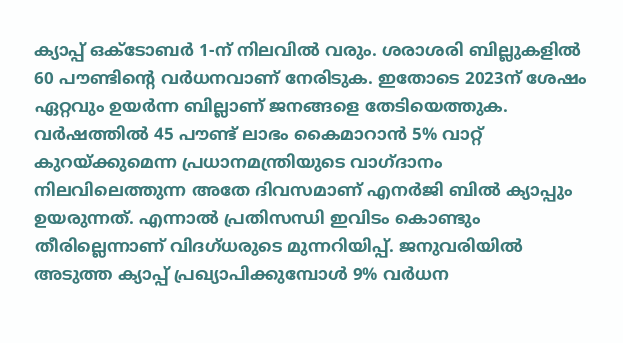ക്യാപ്പ് ഒക്ടോബര്‍ 1-ന് നിലവില്‍ വരും. ശരാശരി ബില്ലുകളില്‍ 60 പൗണ്ടിന്റെ വര്‍ധനവാണ് നേരിടുക. ഇതോടെ 2023ന് ശേഷം ഏറ്റവും ഉയര്‍ന്ന ബില്ലാണ് ജനങ്ങളെ തേടിയെത്തുക. വര്‍ഷത്തില്‍ 45 പൗണ്ട് ലാഭം കൈമാറാന്‍ 5% വാറ്റ് കുറയ്ക്കുമെന്ന പ്രധാനമന്ത്രിയുടെ വാഗ്ദാനം നിലവിലെത്തുന്ന അതേ ദിവസമാണ് എനര്‍ജി ബില്‍ ക്യാപ്പും ഉയരുന്നത്. എന്നാല്‍ പ്രതിസന്ധി ഇവിടം കൊണ്ടും തീരില്ലെന്നാണ് വിദഗ്ധരുടെ മുന്നറിയിപ്പ്. ജനുവരിയില്‍ അടുത്ത ക്യാപ്പ് പ്രഖ്യാപിക്കുമ്പോള്‍ 9% വര്‍ധന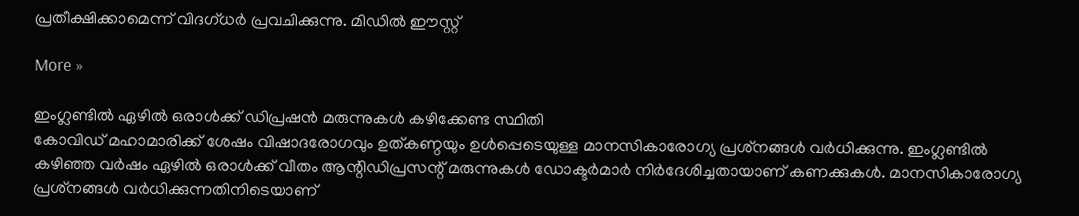പ്രതീക്ഷിക്കാമെന്ന് വിദഗ്ധര്‍ പ്രവചിക്കുന്നു. മിഡില്‍ ഈസ്റ്റ്

More »

ഇംഗ്ലണ്ടില്‍ ഏഴില്‍ ഒരാള്‍ക്ക് ഡിപ്രഷന്‍ മരുന്നുകള്‍ കഴിക്കേണ്ട സ്ഥിതി
കോവിഡ് മഹാമാരിക്ക് ശേഷം വിഷാദരോഗവും ഉത്കണ്ഠയും ഉള്‍പ്പെടെയുള്ള മാനസികാരോഗ്യ പ്രശ്‌നങ്ങള്‍ വര്‍ധിക്കുന്നു. ഇംഗ്ലണ്ടില്‍ കഴിഞ്ഞ വര്‍ഷം ഏഴില്‍ ഒരാള്‍ക്ക് വീതം ആന്റിഡിപ്രസന്റ് മരുന്നുകള്‍ ഡോക്ടര്‍മാര്‍ നിര്‍ദേശിച്ചതായാണ് കണക്കുകള്‍. മാനസികാരോഗ്യ പ്രശ്‌നങ്ങള്‍ വര്‍ധിക്കുന്നതിനിടെയാണ്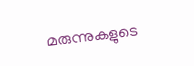മരുന്നുകളുടെ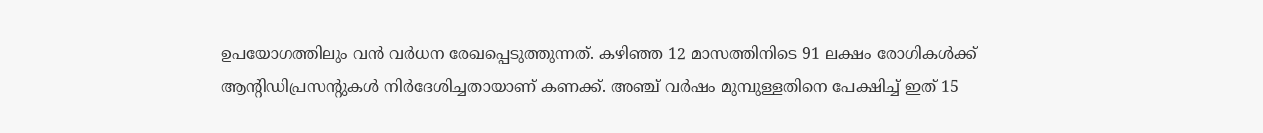ഉപയോഗത്തിലും വന്‍ വര്‍ധന രേഖപ്പെടുത്തുന്നത്. കഴിഞ്ഞ 12 മാസത്തിനിടെ 91 ലക്ഷം രോഗികള്‍ക്ക് ആന്റിഡിപ്രസന്റുകള്‍ നിര്‍ദേശിച്ചതായാണ് കണക്ക്. അഞ്ച് വര്‍ഷം മുമ്പുള്ളതിനെ പേക്ഷിച്ച് ഇത് 15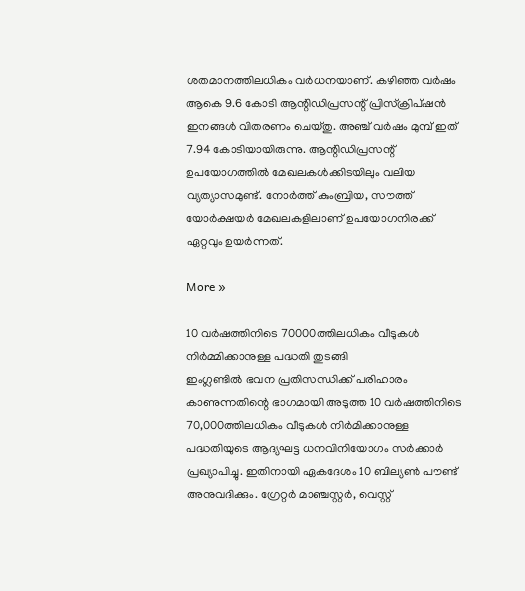ശതമാനത്തിലധികം വര്‍ധനയാണ്. കഴിഞ്ഞ വര്‍ഷം ആകെ 9.6 കോടി ആന്റിഡിപ്രസന്റ് പ്രിസ്‌ക്രിപ്ഷന്‍ ഇനങ്ങള്‍ വിതരണം ചെയ്തു. അഞ്ച് വര്‍ഷം മുമ്പ് ഇത് 7.94 കോടിയായിരുന്നു. ആന്റിഡിപ്രസന്റ് ഉപയോഗത്തില്‍ മേഖലകള്‍ക്കിടയിലും വലിയ വ്യത്യാസമുണ്ട്. നോര്‍ത്ത് കുംബ്രിയ, സൗത്ത് യോര്‍ക്ഷയര്‍ മേഖലകളിലാണ് ഉപയോഗനിരക്ക് ഏറ്റവും ഉയര്‍ന്നത്.

More »

10 വര്‍ഷത്തിനിടെ 70000ത്തിലധികം വീടുകള്‍ നിര്‍മ്മിക്കാനുള്ള പദ്ധതി തുടങ്ങി
ഇംഗ്ലണ്ടില്‍ ഭവന പ്രതിസന്ധിക്ക് പരിഹാരം കാണുന്നതിന്റെ ഭാഗമായി അടുത്ത 10 വര്‍ഷത്തിനിടെ 70,000ത്തിലധികം വീടുകള്‍ നിര്‍മിക്കാനുള്ള പദ്ധതിയുടെ ആദ്യഘട്ട ധനവിനിയോഗം സര്‍ക്കാര്‍ പ്രഖ്യാപിച്ചു. ഇതിനായി ഏകദേശം 10 ബില്യണ്‍ പൗണ്ട് അനുവദിക്കും. ഗ്രേറ്റര്‍ മാഞ്ചസ്റ്റര്‍, വെസ്റ്റ്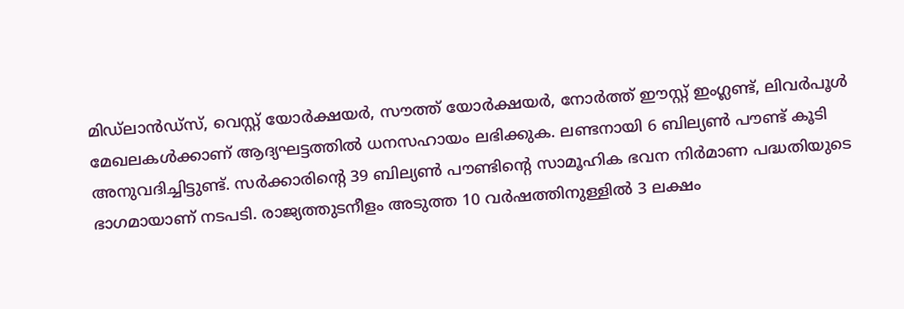മിഡ്ലാന്‍ഡ്‌സ്, വെസ്റ്റ് യോര്‍ക്ഷയര്‍, സൗത്ത് യോര്‍ക്ഷയര്‍, നോര്‍ത്ത് ഈസ്റ്റ് ഇംഗ്ലണ്ട്, ലിവര്‍പൂള്‍ മേഖലകള്‍ക്കാണ് ആദ്യഘട്ടത്തില്‍ ധനസഹായം ലഭിക്കുക. ലണ്ടനായി 6 ബില്യണ്‍ പൗണ്ട് കൂടി അനുവദിച്ചിട്ടുണ്ട്. സര്‍ക്കാരിന്റെ 39 ബില്യണ്‍ പൗണ്ടിന്റെ സാമൂഹിക ഭവന നിര്‍മാണ പദ്ധതിയുടെ ഭാഗമായാണ് നടപടി. രാജ്യത്തുടനീളം അടുത്ത 10 വര്‍ഷത്തിനുള്ളില്‍ 3 ലക്ഷം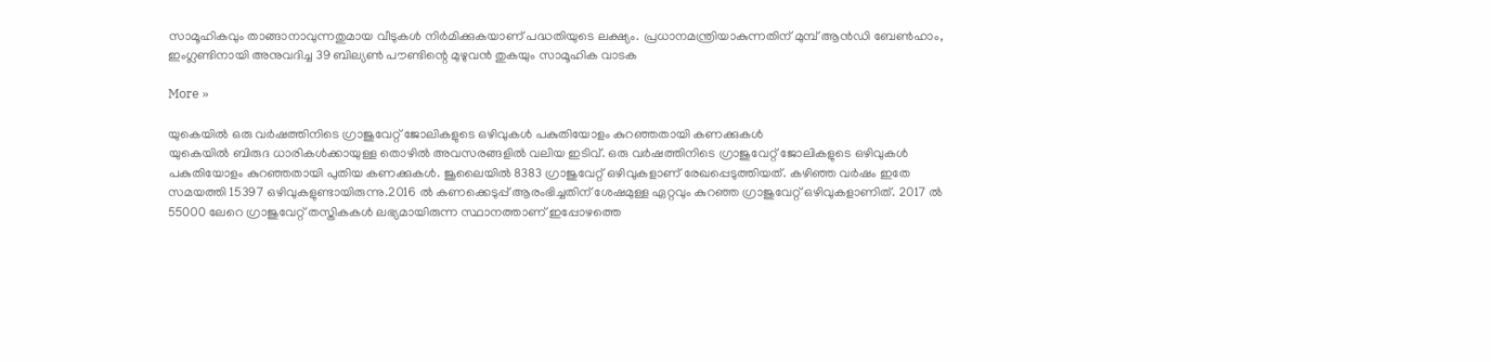സാമൂഹികവും താങ്ങാനാവുന്നതുമായ വീടുകള്‍ നിര്‍മിക്കുകയാണ് പദ്ധതിയുടെ ലക്ഷ്യം. പ്രധാനമന്ത്രിയാകുന്നതിന് മുമ്പ് ആന്‍ഡി ബേണ്‍ഹാം, ഇംഗ്ലണ്ടിനായി അനുവദിച്ച 39 ബില്യണ്‍ പൗണ്ടിന്റെ മുഴുവന്‍ തുകയും സാമൂഹിക വാടക

More »

യുകെയില്‍ ഒരു വര്‍ഷത്തിനിടെ ഗ്രാജുവേറ്റ് ജോലികളുടെ ഒഴിവുകള്‍ പകുതിയോളം കുറഞ്ഞതായി കണക്കുകള്‍
യുകെയില്‍ ബിരുദ ധാരികള്‍ക്കായുള്ള തൊഴില്‍ അവസരങ്ങളില്‍ വലിയ ഇടിവ്. ഒരു വര്‍ഷത്തിനിടെ ഗ്രാജുവേറ്റ് ജോലികളുടെ ഒഴിവുകള്‍ പകുതിയോളം കുറഞ്ഞതായി പുതിയ കണക്കുകള്‍. ജൂലൈയില്‍ 8383 ഗ്രാജുവേറ്റ് ഒഴിവുകളാണ് രേഖപ്പെടുത്തിയത്. കഴിഞ്ഞ വര്‍ഷം ഇതേ സമയത്തി 15397 ഒഴിവുകളുണ്ടായിരുന്നു.2016 ല്‍ കണക്കെടുപ്പ് ആരംഭിച്ചതിന് ശേഷമുള്ള ഏറ്റവും കുറഞ്ഞ ഗ്രാജുവേറ്റ് ഒഴിവുകളാണിത്. 2017 ല്‍ 55000 ലേറെ ഗ്രാജുവേറ്റ് തസ്തികകള്‍ ലഭ്യമായിരുന്ന സ്ഥാനത്താണ് ഇപ്പോഴത്തെ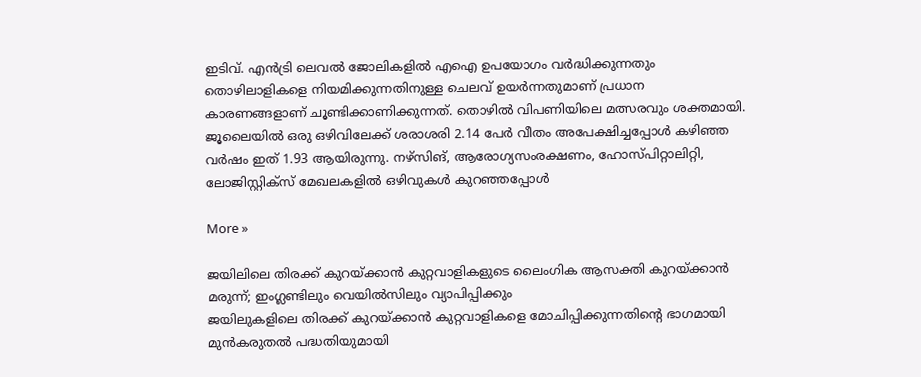ഇടിവ്. എന്‍ട്രി ലെവല്‍ ജോലികളില്‍ എഐ ഉപയോഗം വര്‍ദ്ധിക്കുന്നതും തൊഴിലാളികളെ നിയമിക്കുന്നതിനുള്ള ചെലവ് ഉയര്‍ന്നതുമാണ് പ്രധാന കാരണങ്ങളാണ് ചൂണ്ടിക്കാണിക്കുന്നത്. തൊഴില്‍ വിപണിയിലെ മത്സരവും ശക്തമായി. ജൂലൈയില്‍ ഒരു ഒഴിവിലേക്ക് ശരാശരി 2.14 പേര്‍ വീതം അപേക്ഷിച്ചപ്പോള്‍ കഴിഞ്ഞ വര്‍ഷം ഇത് 1.93 ആയിരുന്നു. നഴ്‌സിങ്, ആരോഗ്യസംരക്ഷണം, ഹോസ്പിറ്റാലിറ്റി, ലോജിസ്റ്റിക്‌സ് മേഖലകളില്‍ ഒഴിവുകള്‍ കുറഞ്ഞപ്പോള്‍

More »

ജയിലിലെ തിരക്ക് കുറയ്ക്കാന്‍ കുറ്റവാളികളുടെ ലൈംഗിക ആസക്തി കുറയ്ക്കാന്‍ മരുന്ന്; ഇംഗ്ലണ്ടിലും വെയില്‍സിലും വ്യാപിപ്പിക്കും
ജയിലുകളിലെ തിരക്ക് കുറയ്ക്കാന്‍ കുറ്റവാളികളെ മോചിപ്പിക്കുന്നതിന്റെ ഭാഗമായി മുന്‍കരുതല്‍ പദ്ധതിയുമായി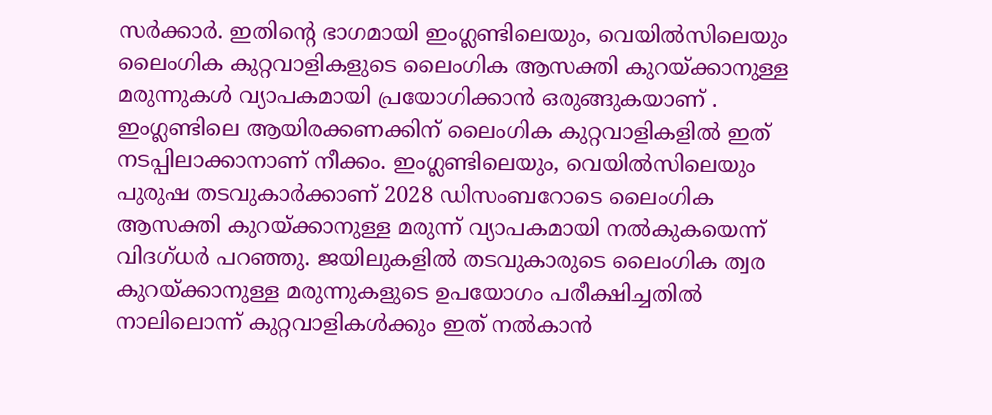സര്‍ക്കാര്‍. ഇതിന്റെ ഭാഗമായി ഇംഗ്ലണ്ടിലെയും, വെയില്‍സിലെയും ലൈംഗിക കുറ്റവാളികളുടെ ലൈംഗിക ആസക്തി കുറയ്ക്കാനുള്ള മരുന്നുകള്‍ വ്യാപകമായി പ്രയോഗിക്കാന്‍ ഒരുങ്ങുകയാണ് . ഇംഗ്ലണ്ടിലെ ആയിരക്കണക്കിന് ലൈംഗിക കുറ്റവാളികളില്‍ ഇത് നടപ്പിലാക്കാനാണ് നീക്കം. ഇംഗ്ലണ്ടിലെയും, വെയില്‍സിലെയും പുരുഷ തടവുകാര്‍ക്കാണ് 2028 ഡിസംബറോടെ ലൈംഗിക ആസക്തി കുറയ്ക്കാനുള്ള മരുന്ന് വ്യാപകമായി നല്‍കുകയെന്ന് വിദഗ്ധര്‍ പറഞ്ഞു. ജയിലുകളില്‍ തടവുകാരുടെ ലൈംഗിക ത്വര കുറയ്ക്കാനുള്ള മരുന്നുകളുടെ ഉപയോഗം പരീക്ഷിച്ചതില്‍ നാലിലൊന്ന് കുറ്റവാളികള്‍ക്കും ഇത് നല്‍കാന്‍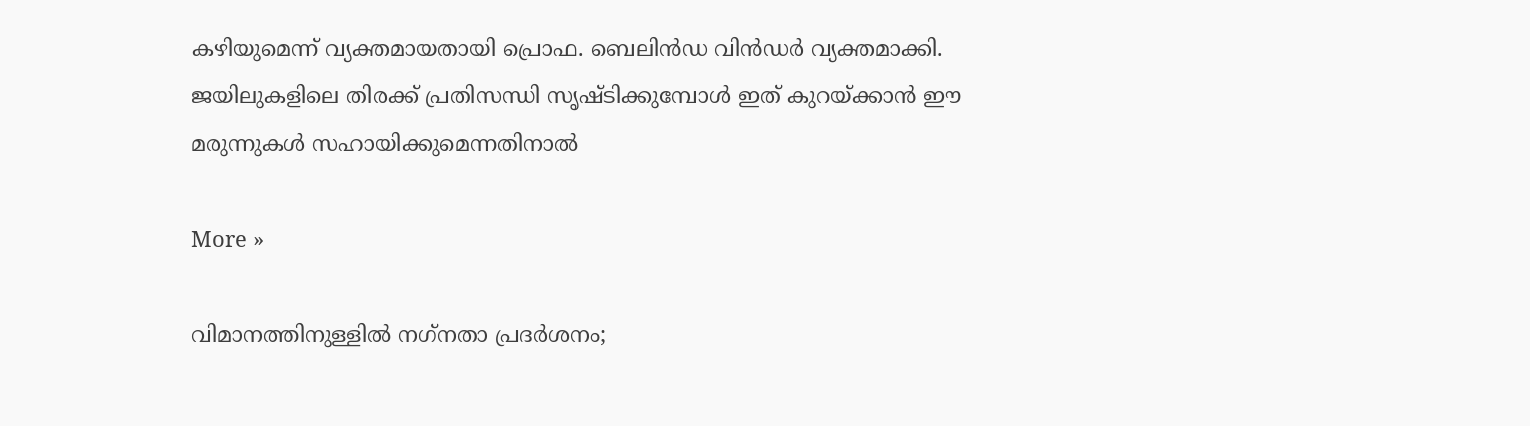കഴിയുമെന്ന് വ്യക്തമായതായി പ്രൊഫ. ബെലിന്‍ഡ വിന്‍ഡര്‍ വ്യക്തമാക്കി. ജയിലുകളിലെ തിരക്ക് പ്രതിസന്ധി സൃഷ്ടിക്കുമ്പോള്‍ ഇത് കുറയ്ക്കാന്‍ ഈ മരുന്നുകള്‍ സഹായിക്കുമെന്നതിനാല്‍

More »

വിമാനത്തിനുള്ളില്‍ നഗ്‌നതാ പ്രദര്‍ശനം;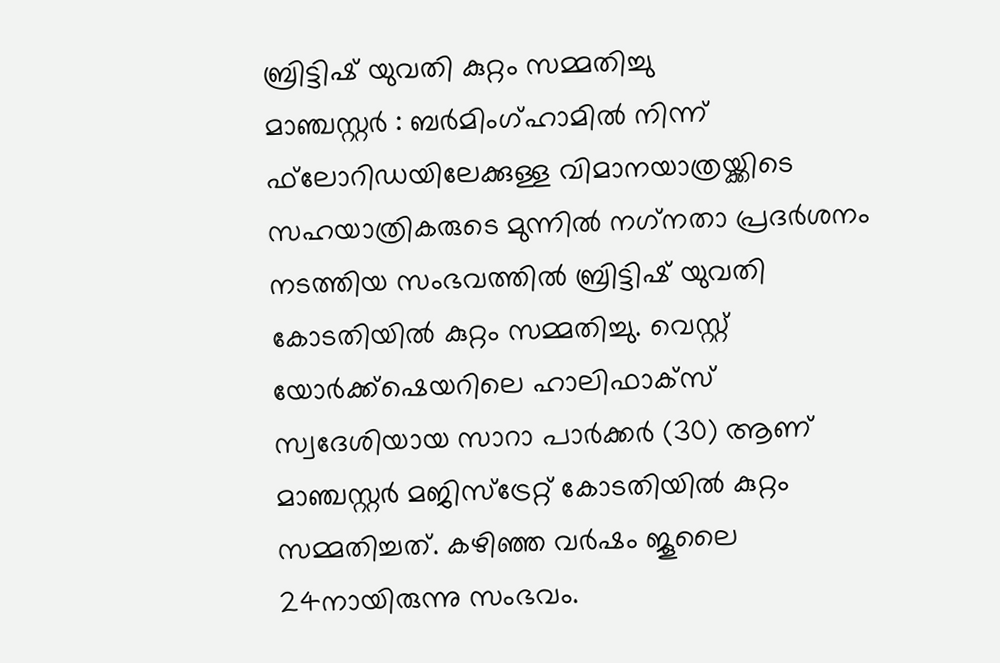ബ്രിട്ടിഷ് യുവതി കുറ്റം സമ്മതിച്ചു
മാഞ്ചസ്റ്റര്‍ : ബര്‍മിംഗ്ഹാമില്‍ നിന്ന് ഫ്‌ലോറിഡയിലേക്കുള്ള വിമാനയാത്രയ്ക്കിടെ സഹയാത്രികരുടെ മുന്നില്‍ നഗ്‌നതാ പ്രദര്‍ശനം നടത്തിയ സംഭവത്തില്‍ ബ്രിട്ടിഷ് യുവതി കോടതിയില്‍ കുറ്റം സമ്മതിച്ചു. വെസ്റ്റ് യോര്‍ക്ക്‌ഷെയറിലെ ഹാലിഫാക്‌സ് സ്വദേശിയായ സാറാ പാര്‍ക്കര്‍ (30) ആണ് മാഞ്ചസ്റ്റര്‍ മജിസ്ട്രേറ്റ് കോടതിയില്‍ കുറ്റം സമ്മതിച്ചത്. കഴിഞ്ഞ വര്‍ഷം ജൂലൈ 24നായിരുന്നു സംഭവം.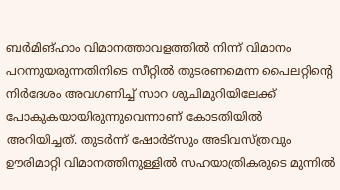ബര്‍മിങ്ഹാം വിമാനത്താവളത്തില്‍ നിന്ന് വിമാനം പറന്നുയരുന്നതിനിടെ സീറ്റില്‍ തുടരണമെന്ന പൈലറ്റിന്റെ നിര്‍ദേശം അവഗണിച്ച് സാറ ശുചിമുറിയിലേക്ക് പോകുകയായിരുന്നുവെന്നാണ് കോടതിയില്‍ അറിയിച്ചത്. തുടര്‍ന്ന് ഷോര്‍ട്‌സും അടിവസ്ത്രവും ഊരിമാറ്റി വിമാനത്തിനുള്ളില്‍ സഹയാത്രികരുടെ മുന്നില്‍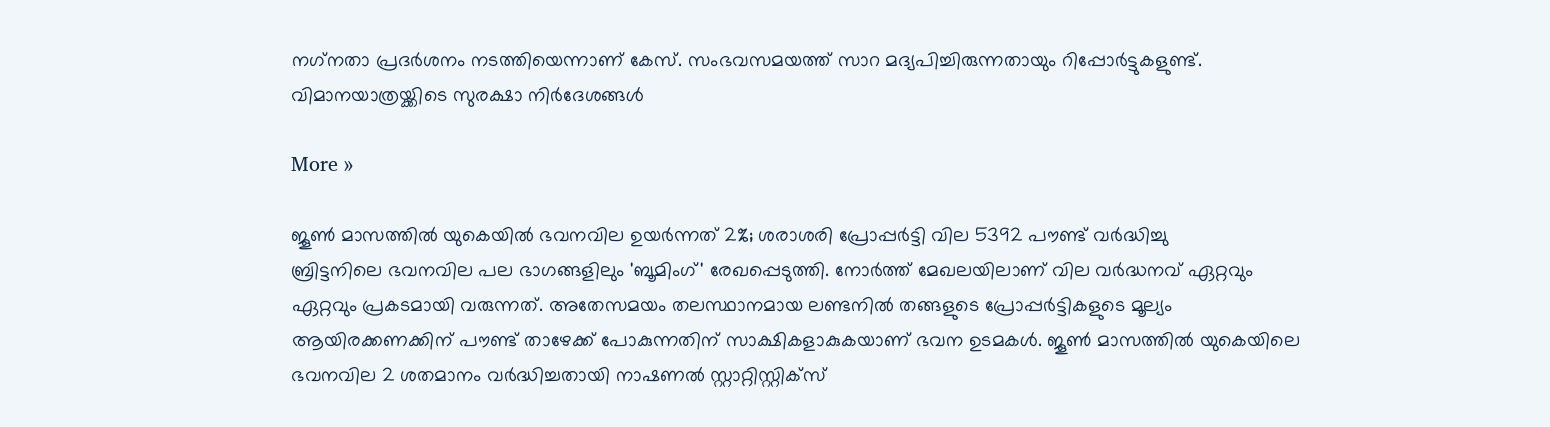നഗ്‌നതാ പ്രദര്‍ശനം നടത്തിയെന്നാണ് കേസ്. സംഭവസമയത്ത് സാറ മദ്യപിച്ചിരുന്നതായും റിപ്പോര്‍ട്ടുകളുണ്ട്. വിമാനയാത്രയ്ക്കിടെ സുരക്ഷാ നിര്‍ദേശങ്ങള്‍

More »

ജൂണ്‍ മാസത്തില്‍ യുകെയില്‍ ഭവനവില ഉയര്‍ന്നത് 2%; ശരാശരി പ്രോപ്പര്‍ട്ടി വില 5392 പൗണ്ട് വര്‍ദ്ധിച്ചു
ബ്രിട്ടനിലെ ഭവനവില പല ഭാഗങ്ങളിലും 'ബൂമിംഗ്' രേഖപ്പെടുത്തി. നോര്‍ത്ത് മേഖലയിലാണ് വില വര്‍ദ്ധനവ് ഏറ്റവും ഏറ്റവും പ്രകടമായി വരുന്നത്. അതേസമയം തലസ്ഥാനമായ ലണ്ടനില്‍ തങ്ങളുടെ പ്രോപ്പര്‍ട്ടികളുടെ മൂല്യം ആയിരക്കണക്കിന് പൗണ്ട് താഴേക്ക് പോകുന്നതിന് സാക്ഷികളാകുകയാണ് ഭവന ഉടമകള്‍. ജൂണ്‍ മാസത്തില്‍ യുകെയിലെ ഭവനവില 2 ശതമാനം വര്‍ദ്ധിച്ചതായി നാഷണല്‍ സ്റ്റാറ്റിസ്റ്റിക്‌സ്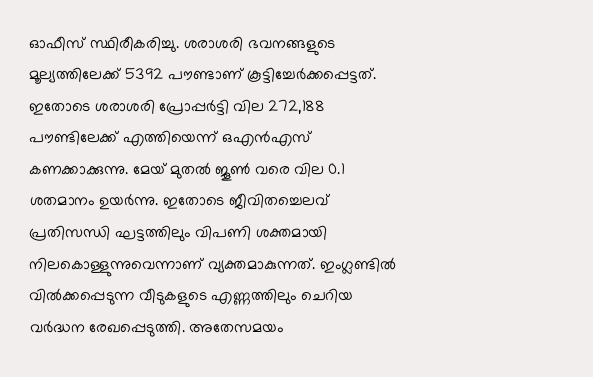ഓഫീസ് സ്ഥിരീകരിച്ചു. ശരാശരി ഭവനങ്ങളുടെ മൂല്യത്തിലേക്ക് 5392 പൗണ്ടാണ് കൂട്ടിച്ചേര്‍ക്കപ്പെട്ടത്. ഇതോടെ ശരാശരി പ്രോപ്പര്‍ട്ടി വില 272,188 പൗണ്ടിലേക്ക് എത്തിയെന്ന് ഒഎന്‍എസ് കണക്കാക്കുന്നു. മേയ് മുതല്‍ ജൂണ്‍ വരെ വില 0.1 ശതമാനം ഉയര്‍ന്നു. ഇതോടെ ജീവിതച്ചെലവ് പ്രതിസന്ധി ഘട്ടത്തിലും വിപണി ശക്തമായി നിലകൊള്ളുന്നുവെന്നാണ് വ്യക്തമാകുന്നത്. ഇംഗ്ലണ്ടില്‍ വില്‍ക്കപ്പെടുന്ന വീടുകളുടെ എണ്ണത്തിലും ചെറിയ വര്‍ദ്ധന രേഖപ്പെടുത്തി. അതേസമയം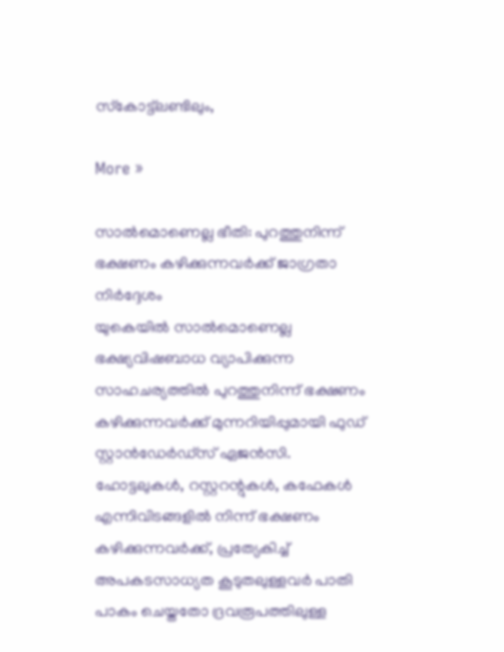സ്‌കോട്ട്‌ലണ്ടിലും,

More »

സാല്‍മൊണെല്ല ഭീതി: പുറത്തുനിന്ന് ഭക്ഷണം കഴിക്കുന്നവര്‍ക്ക് ജാഗ്രതാ നിര്‍ദ്ദേശം
യുകെയില്‍ സാല്‍മൊണെല്ല ഭക്ഷ്യവിഷബാധ വ്യാപിക്കുന്ന സാഹചര്യത്തില്‍ പുറത്തുനിന്ന് ഭക്ഷണം കഴിക്കുന്നവര്‍ക്ക് മുന്നറിയിപ്പുമായി ഫുഡ് സ്റ്റാന്‍ഡേര്‍ഡ്‌സ് ഏജന്‍സി. ഹോട്ടലുകള്‍, റസ്റ്ററന്റുകള്‍, കഫേകള്‍ എന്നിവിടങ്ങളില്‍ നിന്ന് ഭക്ഷണം കഴിക്കുന്നവര്‍ക്ക്, പ്രത്യേകിച്ച് അപകടസാധ്യത കൂടുതലുള്ളവര്‍ പാതി പാകം ചെയ്തതോ ദ്രവരൂപത്തിലുള്ള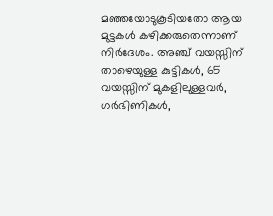മഞ്ഞയോടുകൂടിയതോ ആയ മുട്ടകള്‍ കഴിക്കരുതെന്നാണ് നിര്‍ദേശം. അഞ്ച് വയസ്സിന് താഴെയുള്ള കുട്ടികള്‍, 65 വയസ്സിന് മുകളിലുള്ളവര്‍, ഗര്‍ഭിണികള്‍,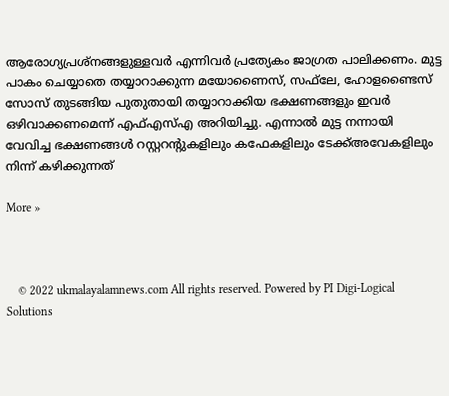ആരോഗ്യപ്രശ്‌നങ്ങളുള്ളവര്‍ എന്നിവര്‍ പ്രത്യേകം ജാഗ്രത പാലിക്കണം. മുട്ട പാകം ചെയ്യാതെ തയ്യാറാക്കുന്ന മയോണൈസ്, സഫ്‌ലേ, ഹോളണ്ടൈസ് സോസ് തുടങ്ങിയ പുതുതായി തയ്യാറാക്കിയ ഭക്ഷണങ്ങളും ഇവര്‍ ഒഴിവാക്കണമെന്ന് എഫ്എസ്എ അറിയിച്ചു. എന്നാല്‍ മുട്ട നന്നായി വേവിച്ച ഭക്ഷണങ്ങള്‍ റസ്റ്ററന്റുകളിലും കഫേകളിലും ടേക്ക്അവേകളിലും നിന്ന് കഴിക്കുന്നത്

More »



    © 2022 ukmalayalamnews.com All rights reserved. Powered by PI Digi-Logical Solutions